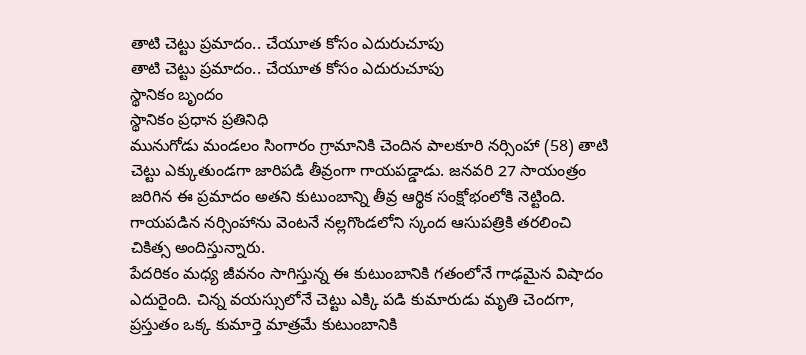తాటి చెట్టు ప్రమాదం.. చేయూత కోసం ఎదురుచూపు
తాటి చెట్టు ప్రమాదం.. చేయూత కోసం ఎదురుచూపు
స్థానికం బృందం
స్థానికం ప్రధాన ప్రతినిధి
మునుగోడు మండలం సింగారం గ్రామానికి చెందిన పాలకూరి నర్సింహా (58) తాటి చెట్టు ఎక్కుతుండగా జారిపడి తీవ్రంగా గాయపడ్డాడు. జనవరి 27 సాయంత్రం జరిగిన ఈ ప్రమాదం అతని కుటుంబాన్ని తీవ్ర ఆర్థిక సంక్షోభంలోకి నెట్టింది. గాయపడిన నర్సింహాను వెంటనే నల్లగొండలోని స్కంద ఆసుపత్రికి తరలించి చికిత్స అందిస్తున్నారు.
పేదరికం మధ్య జీవనం సాగిస్తున్న ఈ కుటుంబానికి గతంలోనే గాఢమైన విషాదం ఎదురైంది. చిన్న వయస్సులోనే చెట్టు ఎక్కి పడి కుమారుడు మృతి చెందగా, ప్రస్తుతం ఒక్క కుమార్తె మాత్రమే కుటుంబానికి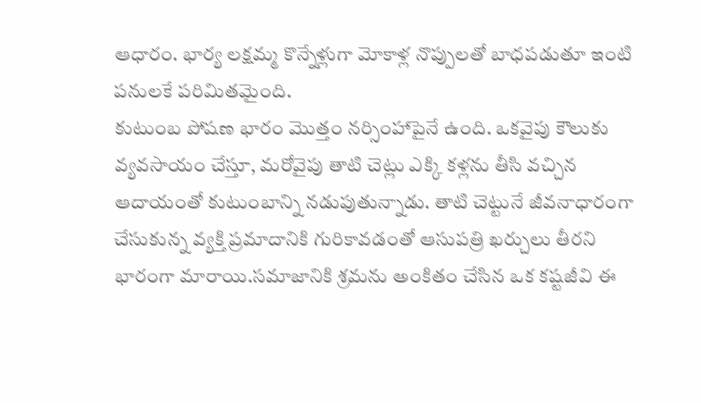ఆధారం. భార్య లక్షమ్మ కొన్నేళ్లుగా మోకాళ్ల నొప్పులతో బాధపడుతూ ఇంటి పనులకే పరిమితమైంది.
కుటుంబ పోషణ భారం మొత్తం నర్సింహాపైనే ఉంది. ఒకవైపు కౌలుకు వ్యవసాయం చేస్తూ, మరోవైపు తాటి చెట్లు ఎక్కి కళ్లను తీసి వచ్చిన ఆదాయంతో కుటుంబాన్ని నడుపుతున్నాడు. తాటి చెట్టునే జీవనాధారంగా చేసుకున్న వ్యక్తి ప్రమాదానికి గురికావడంతో ఆసుపత్రి ఖర్చులు తీరని భారంగా మారాయి.సమాజానికి శ్రమను అంకితం చేసిన ఒక కష్టజీవి ఈ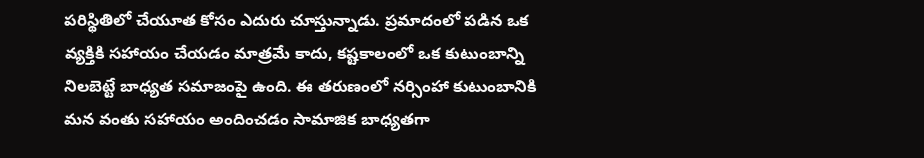పరిస్థితిలో చేయూత కోసం ఎదురు చూస్తున్నాడు. ప్రమాదంలో పడిన ఒక వ్యక్తికి సహాయం చేయడం మాత్రమే కాదు, కష్టకాలంలో ఒక కుటుంబాన్ని నిలబెట్టే బాధ్యత సమాజంపై ఉంది. ఈ తరుణంలో నర్సింహా కుటుంబానికి మన వంతు సహాయం అందించడం సామాజిక బాధ్యతగా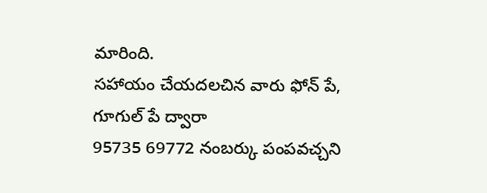మారింది.
సహాయం చేయదలచిన వారు ఫోన్ పే, గూగుల్ పే ద్వారా
95735 69772 నంబర్కు పంపవచ్చని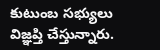కుటుంబ సభ్యులు విజ్ఞప్తి చేస్తున్నారు.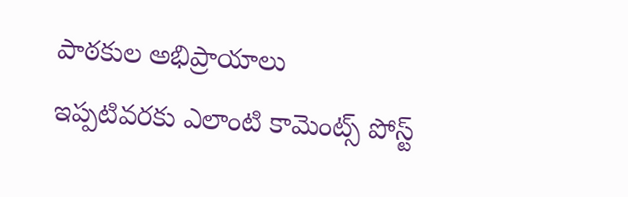పాఠకుల అభిప్రాయాలు
ఇప్పటివరకు ఎలాంటి కామెంట్స్ పోస్ట్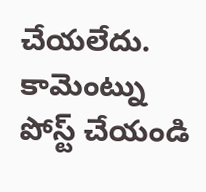చేయలేదు.
కామెంట్ను పోస్ట్ చేయండి